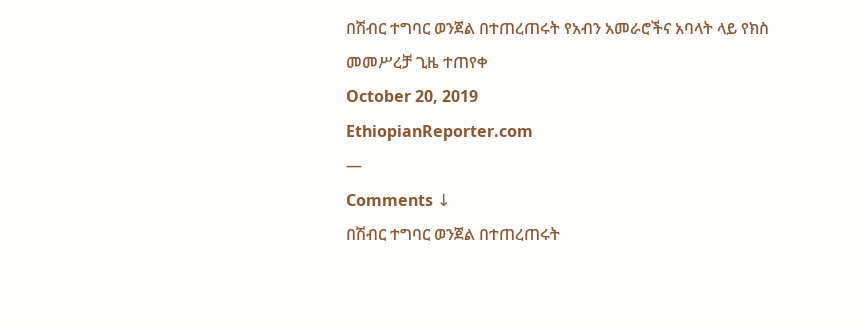በሽብር ተግባር ወንጀል በተጠረጠሩት የአብን አመራሮችና አባላት ላይ የክስ መመሥረቻ ጊዜ ተጠየቀ
October 20, 2019
EthiopianReporter.com
—
Comments ↓
በሽብር ተግባር ወንጀል በተጠረጠሩት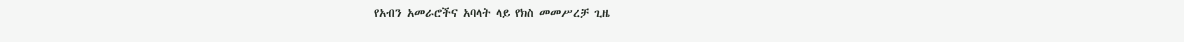የአብን አመራሮችና አባላት ላይ የክስ መመሥረቻ ጊዜ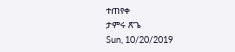ተጠየቀ
ታምሩ ጽጌ
Sun, 10/20/2019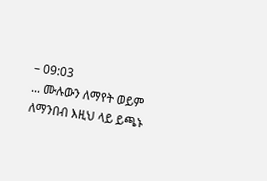– 09:03
... ሙሉውን ለማየት ወይም ለማንበብ እዚህ ላይ ይጫኑ